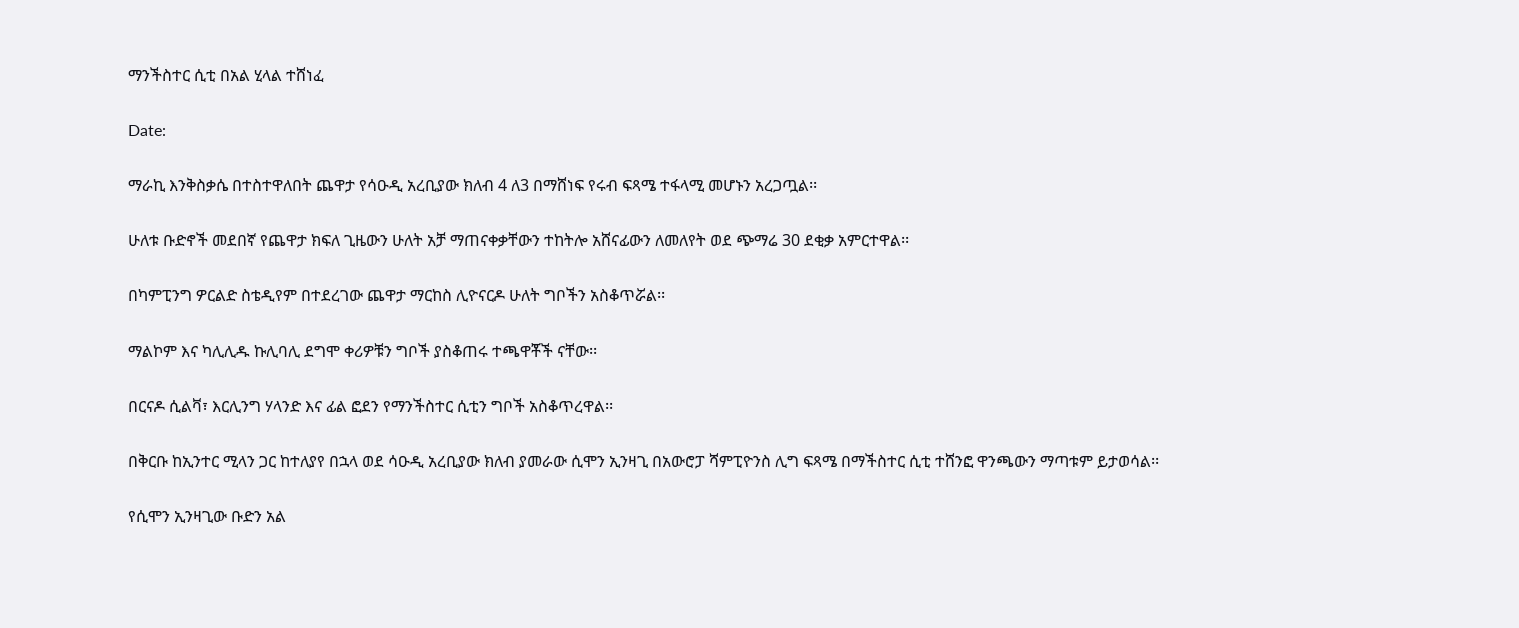ማንችስተር ሲቲ በአል ሂላል ተሸነፈ

Date:

ማራኪ እንቅስቃሴ በተስተዋለበት ጨዋታ የሳዑዲ አረቢያው ክለብ 4 ለ3 በማሸነፍ የሩብ ፍጻሜ ተፋላሚ መሆኑን አረጋጧል፡፡

ሁለቱ ቡድኖች መደበኛ የጨዋታ ክፍለ ጊዜውን ሁለት አቻ ማጠናቀቃቸውን ተከትሎ አሸናፊውን ለመለየት ወደ ጭማሬ 30 ደቂቃ አምርተዋል፡፡

በካምፒንግ ዎርልድ ስቴዲየም በተደረገው ጨዋታ ማርከስ ሊዮናርዶ ሁለት ግቦችን አስቆጥሯል፡፡

ማልኮም እና ካሊሊዱ ኩሊባሊ ደግሞ ቀሪዎቹን ግቦች ያስቆጠሩ ተጫዋቾች ናቸው፡፡

በርናዶ ሲልቫ፣ እርሊንግ ሃላንድ እና ፊል ፎደን የማንችስተር ሲቲን ግቦች አስቆጥረዋል፡፡

በቅርቡ ከኢንተር ሚላን ጋር ከተለያየ በኋላ ወደ ሳዑዲ አረቢያው ክለብ ያመራው ሲሞን ኢንዛጊ በአውሮፓ ሻምፒዮንስ ሊግ ፍጻሜ በማችስተር ሲቲ ተሸንፎ ዋንጫውን ማጣቱም ይታወሳል፡፡

የሲሞን ኢንዛጊው ቡድን አል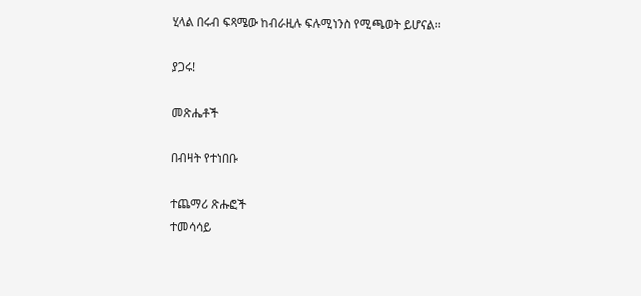ሂላል በሩብ ፍጻሜው ከብራዚሉ ፍሉሚነንስ የሚጫወት ይሆናል፡፡

ያጋሩ!

መጽሔቶች

በብዛት የተነበቡ

ተጨማሪ ጽሑፎች
ተመሳሳይ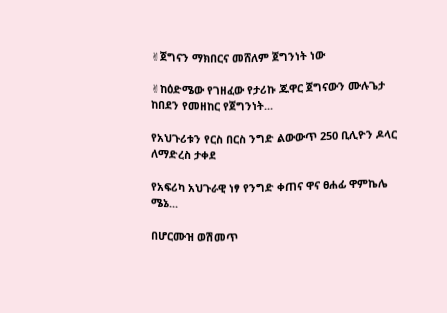✌ጀግናን ማክበርና መሸለም ጀግንነት ነው

✌ከዕድሜው የገዘፈው የታሪኩ ጁዋር ጀግናውን ሙሉጌታ ከበደን የመዘከር የጀግንነት...

የአህጉሪቱን የርስ በርስ ንግድ ልውውጥ 250 ቢሊዮን ዶላር ለማድረስ ታቀደ

የአፍሪካ አህጉራዊ ነፃ የንግድ ቀጠና ዋና ፀሐፊ ዋምኬሌ ሜኔ...

በሆርሙዝ ወሽመጥ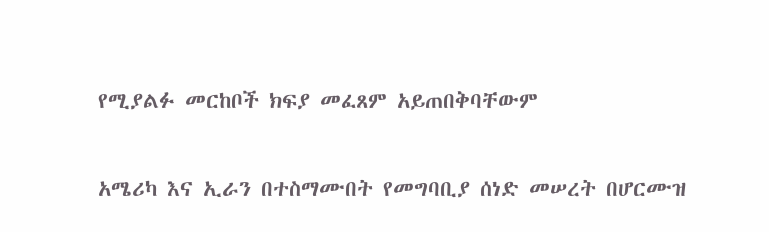የሚያልፉ መርከቦች ክፍያ መፈጸም አይጠበቅባቸውም

አሜሪካ እና ኢራን በተስማሙበት የመግባቢያ ሰነድ መሠረት በሆርሙዝ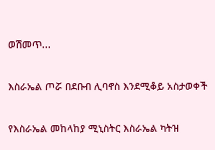ወሽመጥ...

እስራኤል ጦሯ በደቡብ ሊባኖስ እንደሚቆይ አስታወቀች

የእስራኤል መከላከያ ሚኒስትር እስራኤል ካትዝ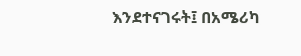እንደተናገሩት፤ በአሜሪካ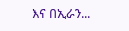እና በኢራን...